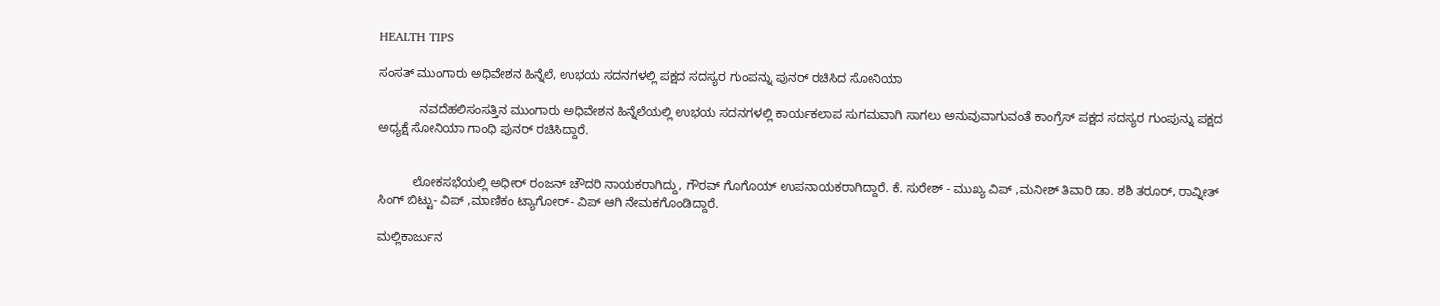HEALTH TIPS

ಸಂಸತ್ ಮುಂಗಾರು ಅಧಿವೇಶನ ಹಿನ್ನೆಲೆ, ಉಭಯ ಸದನಗಳಲ್ಲಿ ಪಕ್ಷದ ಸದಸ್ಯರ ಗುಂಪನ್ನು ಪುನರ್ ರಚಿಸಿದ ಸೋನಿಯಾ

            ನವದೆಹಲಿಸಂಸತ್ತಿನ ಮುಂಗಾರು ಅಧಿವೇಶನ ಹಿನ್ನೆಲೆಯಲ್ಲಿ ಉಭಯ ಸದನಗಳಲ್ಲಿ ಕಾರ್ಯಕಲಾಪ ಸುಗಮವಾಗಿ ಸಾಗಲು ಅನುವುವಾಗುವಂತೆ ಕಾಂಗ್ರೆಸ್ ಪಕ್ಷದ ಸದಸ್ಯರ ಗುಂಪುನ್ನು ಪಕ್ಷದ ಅಧ್ಯಕ್ಷೆ ಸೋನಿಯಾ ಗಾಂಧಿ ಪುನರ್ ರಚಿಸಿದ್ದಾರೆ.


          ಲೋಕಸಭೆಯಲ್ಲಿ ಅಧೀರ್ ರಂಜನ್ ಚೌದರಿ ನಾಯಕರಾಗಿದ್ದು, ಗೌರವ್ ಗೊಗೊಯ್ ಉಪನಾಯಕರಾಗಿದ್ದಾರೆ. ಕೆ. ಸುರೇಶ್ - ಮುಖ್ಯ ವಿಪ್ ,ಮನೀಶ್ ತಿವಾರಿ ಡಾ. ಶಶಿ ತರೂರ್, ರಾವ್ನೀತ್ ಸಿಂಗ್ ಬಿಟ್ಟು- ವಿಪ್ ,ಮಾಣಿಕಂ ಟ್ಯಾಗೋರ್- ವಿಪ್ ಆಗಿ ನೇಮಕಗೊಂಡಿದ್ದಾರೆ.

ಮಲ್ಲಿಕಾರ್ಜುನ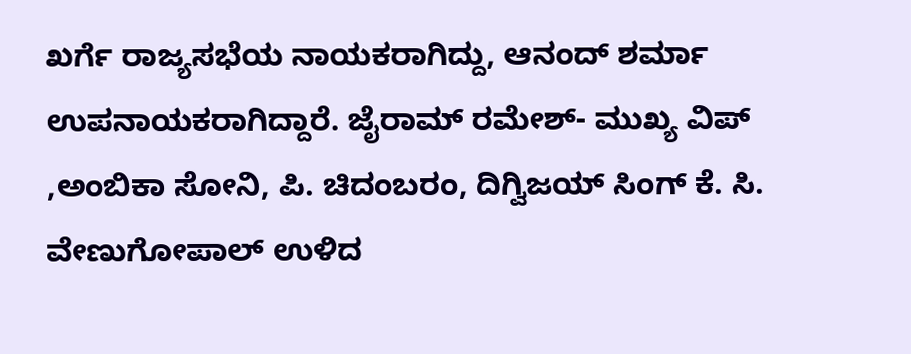ಖರ್ಗೆ ರಾಜ್ಯಸಭೆಯ ನಾಯಕರಾಗಿದ್ದು, ಆನಂದ್ ಶರ್ಮಾ ಉಪನಾಯಕರಾಗಿದ್ದಾರೆ. ಜೈರಾಮ್ ರಮೇಶ್- ಮುಖ್ಯ ವಿಪ್ ,ಅಂಬಿಕಾ ಸೋನಿ, ಪಿ. ಚಿದಂಬರಂ, ದಿಗ್ವಿಜಯ್ ಸಿಂಗ್ ಕೆ. ಸಿ. ವೇಣುಗೋಪಾಲ್ ಉಳಿದ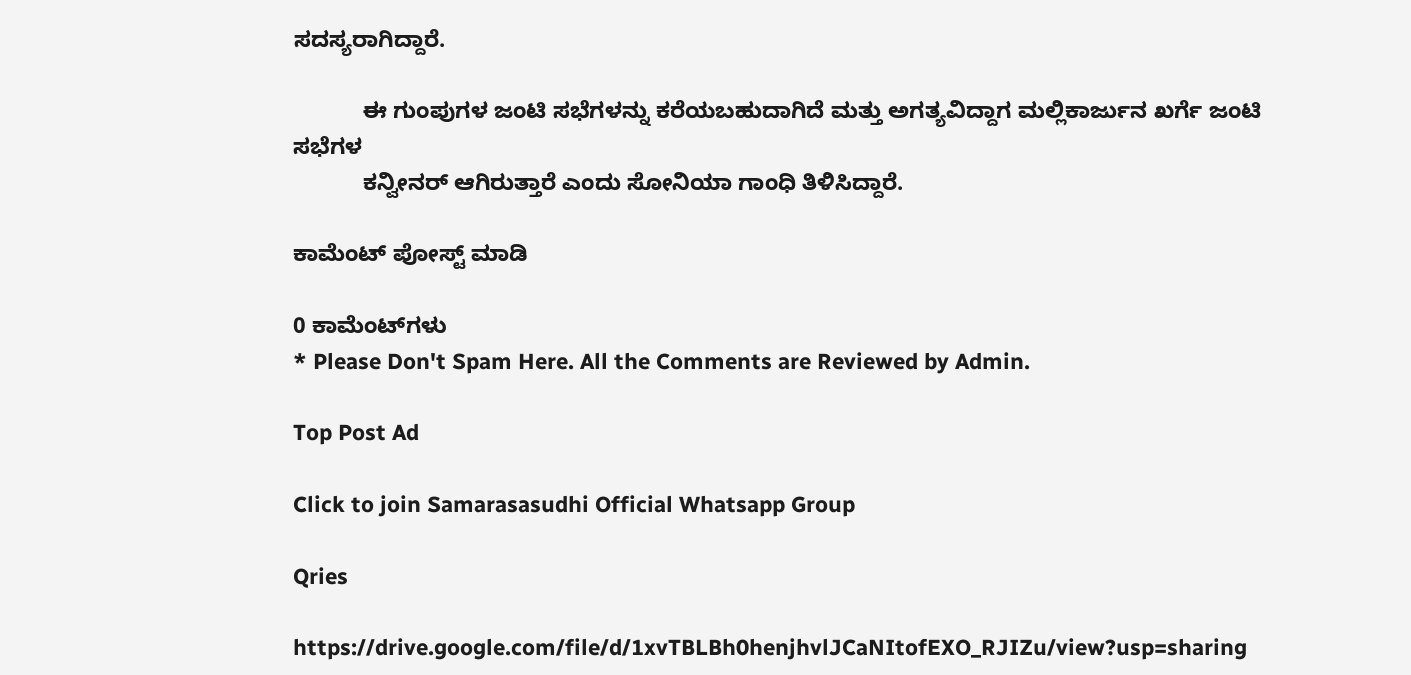ಸದಸ್ಯರಾಗಿದ್ದಾರೆ.

           ಈ ಗುಂಪುಗಳ ಜಂಟಿ ಸಭೆಗಳನ್ನು ಕರೆಯಬಹುದಾಗಿದೆ ಮತ್ತು ಅಗತ್ಯವಿದ್ದಾಗ ಮಲ್ಲಿಕಾರ್ಜುನ ಖರ್ಗೆ ಜಂಟಿ ಸಭೆಗಳ
           ಕನ್ವೀನರ್ ಆಗಿರುತ್ತಾರೆ ಎಂದು ಸೋನಿಯಾ ಗಾಂಧಿ ತಿಳಿಸಿದ್ದಾರೆ.

ಕಾಮೆಂಟ್‌‌ ಪೋಸ್ಟ್‌ ಮಾಡಿ

0 ಕಾಮೆಂಟ್‌ಗಳು
* Please Don't Spam Here. All the Comments are Reviewed by Admin.

Top Post Ad

Click to join Samarasasudhi Official Whatsapp Group

Qries

https://drive.google.com/file/d/1xvTBLBh0henjhvlJCaNItofEXO_RJIZu/view?usp=sharing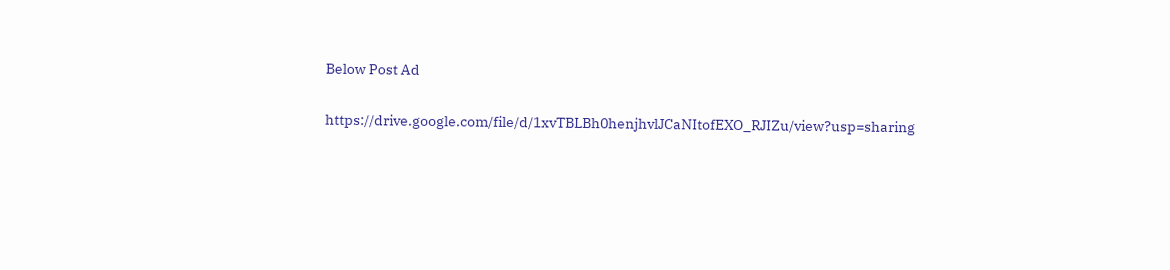Below Post Ad

https://drive.google.com/file/d/1xvTBLBh0henjhvlJCaNItofEXO_RJIZu/view?usp=sharing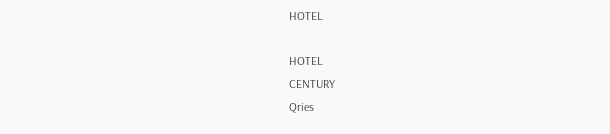HOTEL

HOTEL
CENTURY
Qries